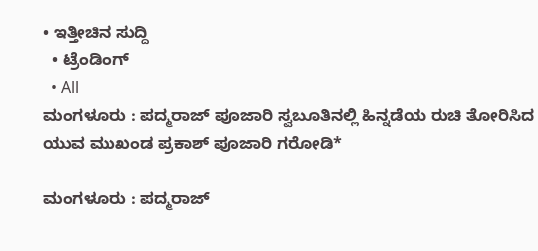• ಇತ್ತೀಚಿನ ಸುದ್ದಿ
  • ಟ್ರೆಂಡಿಂಗ್
  • All
ಮಂಗಳೂರು : ಪದ್ಮರಾಜ್ ಪೂಜಾರಿ ಸ್ವಬೂತಿನಲ್ಲಿ ಹಿನ್ನಡೆಯ ರುಚಿ ತೋರಿಸಿದ ಯುವ ಮುಖಂಡ ಪ್ರಕಾಶ್ ಪೂಜಾರಿ ಗರೋಡಿ*

ಮಂಗಳೂರು : ಪದ್ಮರಾಜ್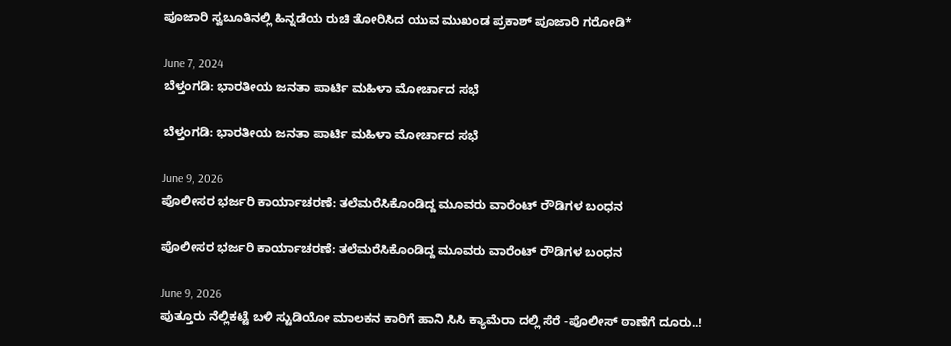ಪೂಜಾರಿ ಸ್ವಬೂತಿನಲ್ಲಿ ಹಿನ್ನಡೆಯ ರುಚಿ ತೋರಿಸಿದ ಯುವ ಮುಖಂಡ ಪ್ರಕಾಶ್ ಪೂಜಾರಿ ಗರೋಡಿ*

June 7, 2024
ಬೆಳ್ತಂಗಡಿ: ಭಾರತೀಯ ಜನತಾ ಪಾರ್ಟಿ ಮಹಿಳಾ ಮೋರ್ಚಾದ ಸಭೆ

ಬೆಳ್ತಂಗಡಿ: ಭಾರತೀಯ ಜನತಾ ಪಾರ್ಟಿ ಮಹಿಳಾ ಮೋರ್ಚಾದ ಸಭೆ

June 9, 2026
ಪೊಲೀಸರ ಭರ್ಜರಿ ಕಾರ್ಯಾಚರಣೆ: ತಲೆಮರೆಸಿಕೊಂಡಿದ್ದ ಮೂವರು ವಾರೆಂಟ್ ರೌಡಿಗಳ ಬಂಧನ

ಪೊಲೀಸರ ಭರ್ಜರಿ ಕಾರ್ಯಾಚರಣೆ: ತಲೆಮರೆಸಿಕೊಂಡಿದ್ದ ಮೂವರು ವಾರೆಂಟ್ ರೌಡಿಗಳ ಬಂಧನ

June 9, 2026
ಪುತ್ತೂರು ನೆಲ್ಲಿಕಟ್ಟೆ ಬಳಿ ಸ್ಟುಡಿಯೋ ಮಾಲಕನ ಕಾರಿಗೆ ಹಾನಿ ಸಿಸಿ ಕ್ಯಾಮೆರಾ ದಲ್ಲಿ ಸೆರೆ -ಪೊಲೀಸ್ ಠಾಣೆಗೆ ದೂರು..!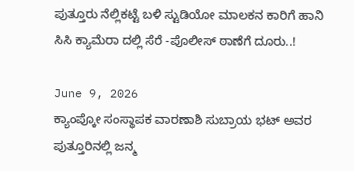ಪುತ್ತೂರು ನೆಲ್ಲಿಕಟ್ಟೆ ಬಳಿ ಸ್ಟುಡಿಯೋ ಮಾಲಕನ ಕಾರಿಗೆ ಹಾನಿ ಸಿಸಿ ಕ್ಯಾಮೆರಾ ದಲ್ಲಿ ಸೆರೆ -ಪೊಲೀಸ್ ಠಾಣೆಗೆ ದೂರು..!

June 9, 2026
ಕ್ಯಾಂಪ್ಕೋ ಸಂಸ್ಥಾಪಕ ವಾರಣಾಶಿ ಸುಬ್ರಾಯ ಭಟ್ ಅವರ ಪುತ್ತೂರಿನಲ್ಲಿ ಜನ್ಮ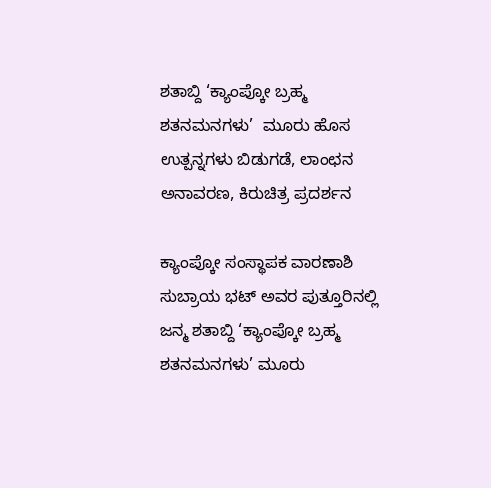ಶತಾಬ್ದಿ ‘ಕ್ಯಾಂಪ್ಕೋ ಬ್ರಹ್ಮ ಶತನಮನಗಳು’  ಮೂರು ಹೊಸ ಉತ್ಪನ್ನಗಳು ಬಿಡುಗಡೆ, ಲಾಂಛನ ಅನಾವರಣ, ಕಿರುಚಿತ್ರ ಪ್ರದರ್ಶನ

ಕ್ಯಾಂಪ್ಕೋ ಸಂಸ್ಥಾಪಕ ವಾರಣಾಶಿ ಸುಬ್ರಾಯ ಭಟ್ ಅವರ ಪುತ್ತೂರಿನಲ್ಲಿ ಜನ್ಮ ಶತಾಬ್ದಿ ‘ಕ್ಯಾಂಪ್ಕೋ ಬ್ರಹ್ಮ ಶತನಮನಗಳು’ ಮೂರು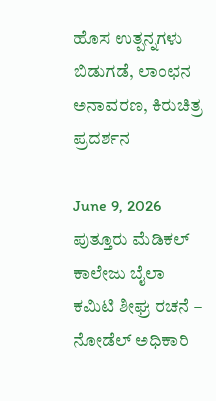ಹೊಸ ಉತ್ಪನ್ನಗಳು ಬಿಡುಗಡೆ, ಲಾಂಛನ ಅನಾವರಣ, ಕಿರುಚಿತ್ರ ಪ್ರದರ್ಶನ

June 9, 2026
ಪುತ್ತೂರು ಮೆಡಿಕಲ್ ಕಾಲೇಜು ಬೈಲಾ ಕಮಿಟಿ ಶೀಘ್ರ ರಚನೆ – ನೋಡೆಲ್ ಅಧಿಕಾರಿ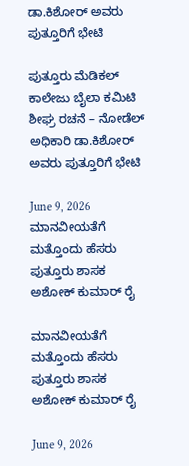ಡಾ.ಕಿಶೋರ್ ಅವರು ಪುತ್ತೂರಿಗೆ ಭೇಟಿ

ಪುತ್ತೂರು ಮೆಡಿಕಲ್ ಕಾಲೇಜು ಬೈಲಾ ಕಮಿಟಿ ಶೀಘ್ರ ರಚನೆ – ನೋಡೆಲ್ ಅಧಿಕಾರಿ ಡಾ.ಕಿಶೋರ್ ಅವರು ಪುತ್ತೂರಿಗೆ ಭೇಟಿ

June 9, 2026
ಮಾನವೀಯತೆಗೆ ಮತ್ತೊಂದು ಹೆಸರು ಪುತ್ತೂರು ಶಾಸಕ ಅಶೋಕ್ ಕುಮಾರ್ ರೈ

ಮಾನವೀಯತೆಗೆ ಮತ್ತೊಂದು ಹೆಸರು ಪುತ್ತೂರು ಶಾಸಕ ಅಶೋಕ್ ಕುಮಾರ್ ರೈ

June 9, 2026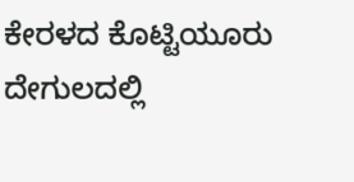ಕೇರಳದ ಕೊಟ್ಟಿಯೂರು ದೇಗುಲದಲ್ಲಿ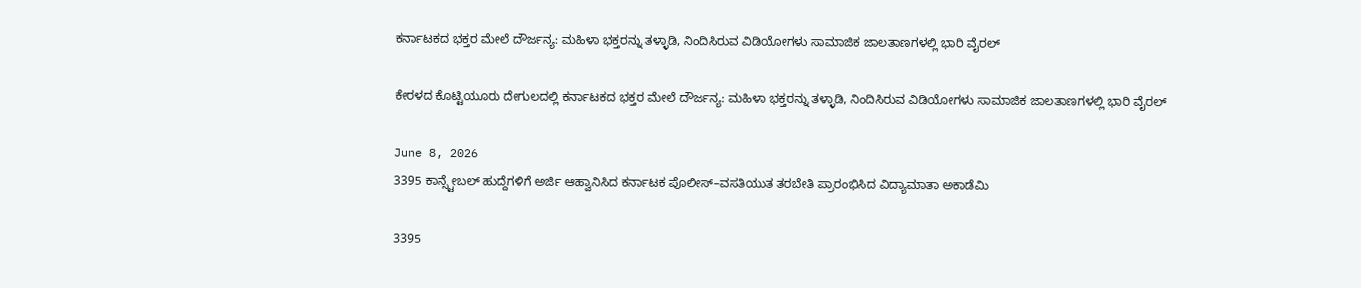ಕರ್ನಾಟಕದ ಭಕ್ತರ ಮೇಲೆ ದೌರ್ಜನ್ಯ: ಮಹಿಳಾ ಭಕ್ತರನ್ನು ತಳ್ಳಾಡಿ, ನಿಂದಿಸಿರುವ ವಿಡಿಯೋಗಳು ಸಾಮಾಜಿಕ ಜಾಲತಾಣಗಳಲ್ಲಿ ಭಾರಿ ವೈರಲ್

ಕೇರಳದ ಕೊಟ್ಟಿಯೂರು ದೇಗುಲದಲ್ಲಿ ಕರ್ನಾಟಕದ ಭಕ್ತರ ಮೇಲೆ ದೌರ್ಜನ್ಯ: ಮಹಿಳಾ ಭಕ್ತರನ್ನು ತಳ್ಳಾಡಿ, ನಿಂದಿಸಿರುವ ವಿಡಿಯೋಗಳು ಸಾಮಾಜಿಕ ಜಾಲತಾಣಗಳಲ್ಲಿ ಭಾರಿ ವೈರಲ್

June 8, 2026
3395 ಕಾನ್ಸ್ಟೇಬಲ್ ಹುದ್ದೆಗಳಿಗೆ ಅರ್ಜಿ ಆಹ್ವಾನಿಸಿದ ಕರ್ನಾಟಕ ಪೊಲೀಸ್–ವಸತಿಯುತ ತರಬೇತಿ ಪ್ರಾರಂಭಿಸಿದ ವಿದ್ಯಾಮಾತಾ ಅಕಾಡೆಮಿ

3395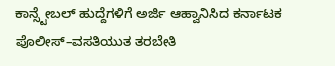ಕಾನ್ಸ್ಟೇಬಲ್ ಹುದ್ದೆಗಳಿಗೆ ಅರ್ಜಿ ಆಹ್ವಾನಿಸಿದ ಕರ್ನಾಟಕ ಪೊಲೀಸ್–ವಸತಿಯುತ ತರಬೇತಿ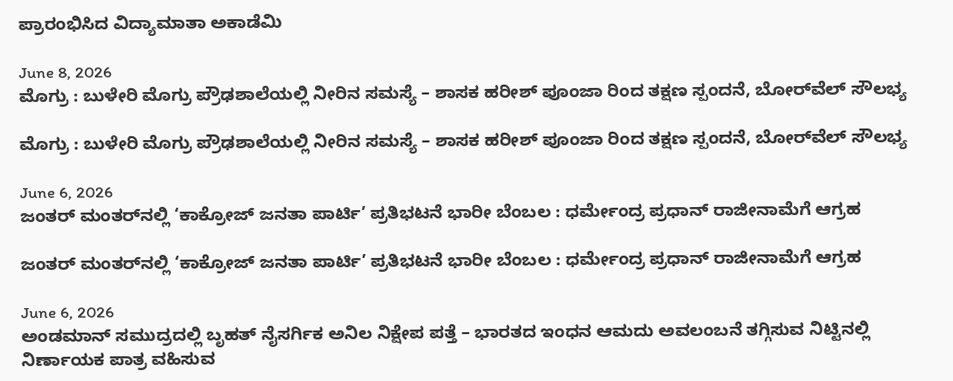ಪ್ರಾರಂಭಿಸಿದ ವಿದ್ಯಾಮಾತಾ ಅಕಾಡೆಮಿ

June 8, 2026
ಮೊಗ್ರು : ಬುಳೇರಿ ಮೊಗ್ರು ಪ್ರೌಢಶಾಲೆಯಲ್ಲಿ ನೀರಿನ ಸಮಸ್ಯೆ – ಶಾಸಕ ಹರೀಶ್ ಪೂಂಜಾ ರಿಂದ ತಕ್ಷಣ ಸ್ಪಂದನೆ, ಬೋರ್‌ವೆಲ್ ಸೌಲಭ್ಯ

ಮೊಗ್ರು : ಬುಳೇರಿ ಮೊಗ್ರು ಪ್ರೌಢಶಾಲೆಯಲ್ಲಿ ನೀರಿನ ಸಮಸ್ಯೆ – ಶಾಸಕ ಹರೀಶ್ ಪೂಂಜಾ ರಿಂದ ತಕ್ಷಣ ಸ್ಪಂದನೆ, ಬೋರ್‌ವೆಲ್ ಸೌಲಭ್ಯ

June 6, 2026
ಜಂತರ್ ಮಂತರ್‌ನಲ್ಲಿ ‘ಕಾಕ್ರೋಜ್ ಜನತಾ ಪಾರ್ಟಿ’ ಪ್ರತಿಭಟನೆ ಭಾರೀ ಬೆಂಬಲ : ಧರ್ಮೇಂದ್ರ ಪ್ರಧಾನ್ ರಾಜೀನಾಮೆಗೆ ಆಗ್ರಹ

ಜಂತರ್ ಮಂತರ್‌ನಲ್ಲಿ ‘ಕಾಕ್ರೋಜ್ ಜನತಾ ಪಾರ್ಟಿ’ ಪ್ರತಿಭಟನೆ ಭಾರೀ ಬೆಂಬಲ : ಧರ್ಮೇಂದ್ರ ಪ್ರಧಾನ್ ರಾಜೀನಾಮೆಗೆ ಆಗ್ರಹ

June 6, 2026
ಅಂಡಮಾನ್ ಸಮುದ್ರದಲ್ಲಿ ಬೃಹತ್ ನೈಸರ್ಗಿಕ ಅನಿಲ ನಿಕ್ಷೇಪ ಪತ್ತೆ – ಭಾರತದ ಇಂಧನ ಆಮದು ಅವಲಂಬನೆ ತಗ್ಗಿಸುವ ನಿಟ್ಟಿನಲ್ಲಿ ನಿರ್ಣಾಯಕ ಪಾತ್ರ ವಹಿಸುವ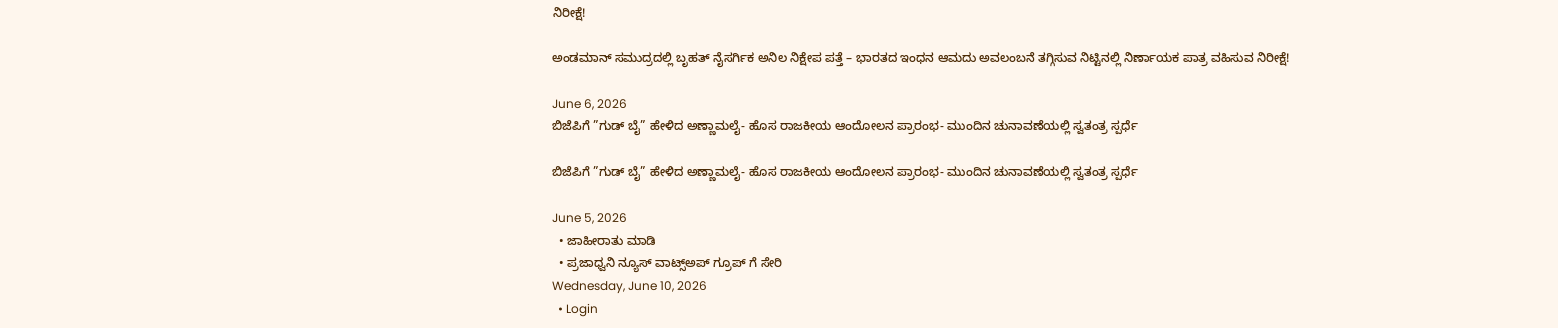ನಿರೀಕ್ಷೆ!

ಅಂಡಮಾನ್ ಸಮುದ್ರದಲ್ಲಿ ಬೃಹತ್ ನೈಸರ್ಗಿಕ ಅನಿಲ ನಿಕ್ಷೇಪ ಪತ್ತೆ – ಭಾರತದ ಇಂಧನ ಆಮದು ಅವಲಂಬನೆ ತಗ್ಗಿಸುವ ನಿಟ್ಟಿನಲ್ಲಿ ನಿರ್ಣಾಯಕ ಪಾತ್ರ ವಹಿಸುವ ನಿರೀಕ್ಷೆ!

June 6, 2026
ಬಿಜೆಪಿಗೆ ”ಗುಡ್ ಬೈ” ಹೇಳಿದ ಅಣ್ಣಾಮಲೈ- ಹೊಸ ರಾಜಕೀಯ ಆಂದೋಲನ ಪ್ರಾರಂಭ- ಮುಂದಿನ ಚುನಾವಣೆಯಲ್ಲಿ ಸ್ವತಂತ್ರ ಸ್ಪರ್ಧೆ

ಬಿಜೆಪಿಗೆ ”ಗುಡ್ ಬೈ” ಹೇಳಿದ ಅಣ್ಣಾಮಲೈ- ಹೊಸ ರಾಜಕೀಯ ಆಂದೋಲನ ಪ್ರಾರಂಭ- ಮುಂದಿನ ಚುನಾವಣೆಯಲ್ಲಿ ಸ್ವತಂತ್ರ ಸ್ಪರ್ಧೆ

June 5, 2026
  • ಜಾಹೀರಾತು ಮಾಡಿ
  • ಪ್ರಜಾಧ್ವನಿ ನ್ಯೂಸ್ ವಾಟ್ಸ್ಅಪ್ ಗ್ರೂಪ್ ಗೆ ಸೇರಿ
Wednesday, June 10, 2026
  • Login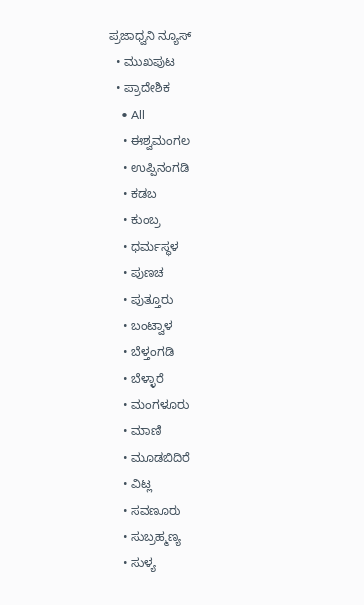ಪ್ರಜಾಧ್ವನಿ ನ್ಯೂಸ್
  • ಮುಖಪುಟ
  • ಪ್ರಾದೇಶಿಕ
    • All
    • ಈಶ್ವಮಂಗಲ
    • ಉಪ್ಪಿನಂಗಡಿ
    • ಕಡಬ
    • ಕುಂಬ್ರ
    • ಧರ್ಮಸ್ಥಳ
    • ಪುಣಚ
    • ಪುತ್ತೂರು
    • ಬಂಟ್ವಾಳ
    • ಬೆಳ್ತಂಗಡಿ
    • ಬೆಳ್ಳಾರೆ
    • ಮಂಗಳೂರು
    • ಮಾಣಿ
    • ಮೂಡಬಿದಿರೆ
    • ವಿಟ್ಲ
    • ಸವಣೂರು
    • ಸುಬ್ರಹ್ಮಣ್ಯ
    • ಸುಳ್ಯ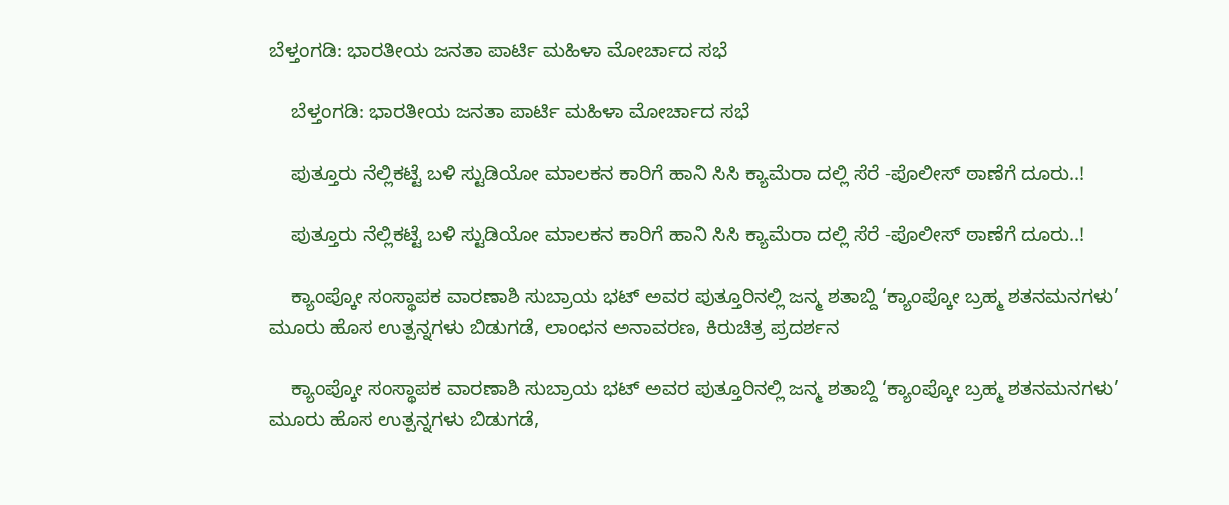ಬೆಳ್ತಂಗಡಿ: ಭಾರತೀಯ ಜನತಾ ಪಾರ್ಟಿ ಮಹಿಳಾ ಮೋರ್ಚಾದ ಸಭೆ

    ಬೆಳ್ತಂಗಡಿ: ಭಾರತೀಯ ಜನತಾ ಪಾರ್ಟಿ ಮಹಿಳಾ ಮೋರ್ಚಾದ ಸಭೆ

    ಪುತ್ತೂರು ನೆಲ್ಲಿಕಟ್ಟೆ ಬಳಿ ಸ್ಟುಡಿಯೋ ಮಾಲಕನ ಕಾರಿಗೆ ಹಾನಿ ಸಿಸಿ ಕ್ಯಾಮೆರಾ ದಲ್ಲಿ ಸೆರೆ -ಪೊಲೀಸ್ ಠಾಣೆಗೆ ದೂರು..!

    ಪುತ್ತೂರು ನೆಲ್ಲಿಕಟ್ಟೆ ಬಳಿ ಸ್ಟುಡಿಯೋ ಮಾಲಕನ ಕಾರಿಗೆ ಹಾನಿ ಸಿಸಿ ಕ್ಯಾಮೆರಾ ದಲ್ಲಿ ಸೆರೆ -ಪೊಲೀಸ್ ಠಾಣೆಗೆ ದೂರು..!

    ಕ್ಯಾಂಪ್ಕೋ ಸಂಸ್ಥಾಪಕ ವಾರಣಾಶಿ ಸುಬ್ರಾಯ ಭಟ್ ಅವರ ಪುತ್ತೂರಿನಲ್ಲಿ ಜನ್ಮ ಶತಾಬ್ದಿ ‘ಕ್ಯಾಂಪ್ಕೋ ಬ್ರಹ್ಮ ಶತನಮನಗಳು’  ಮೂರು ಹೊಸ ಉತ್ಪನ್ನಗಳು ಬಿಡುಗಡೆ, ಲಾಂಛನ ಅನಾವರಣ, ಕಿರುಚಿತ್ರ ಪ್ರದರ್ಶನ

    ಕ್ಯಾಂಪ್ಕೋ ಸಂಸ್ಥಾಪಕ ವಾರಣಾಶಿ ಸುಬ್ರಾಯ ಭಟ್ ಅವರ ಪುತ್ತೂರಿನಲ್ಲಿ ಜನ್ಮ ಶತಾಬ್ದಿ ‘ಕ್ಯಾಂಪ್ಕೋ ಬ್ರಹ್ಮ ಶತನಮನಗಳು’ ಮೂರು ಹೊಸ ಉತ್ಪನ್ನಗಳು ಬಿಡುಗಡೆ,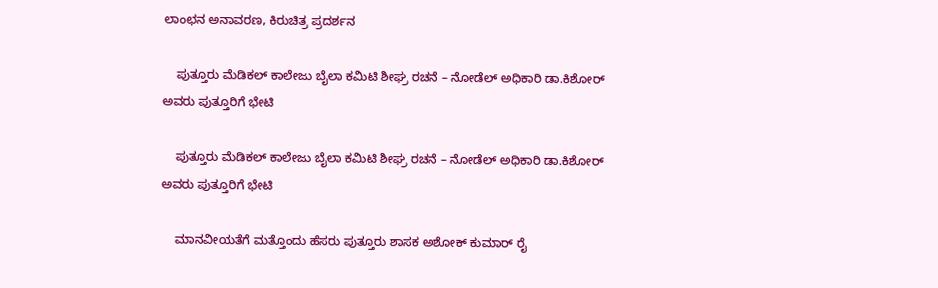ಲಾಂಛನ ಅನಾವರಣ, ಕಿರುಚಿತ್ರ ಪ್ರದರ್ಶನ

    ಪುತ್ತೂರು ಮೆಡಿಕಲ್ ಕಾಲೇಜು ಬೈಲಾ ಕಮಿಟಿ ಶೀಘ್ರ ರಚನೆ – ನೋಡೆಲ್ ಅಧಿಕಾರಿ ಡಾ.ಕಿಶೋರ್ ಅವರು ಪುತ್ತೂರಿಗೆ ಭೇಟಿ

    ಪುತ್ತೂರು ಮೆಡಿಕಲ್ ಕಾಲೇಜು ಬೈಲಾ ಕಮಿಟಿ ಶೀಘ್ರ ರಚನೆ – ನೋಡೆಲ್ ಅಧಿಕಾರಿ ಡಾ.ಕಿಶೋರ್ ಅವರು ಪುತ್ತೂರಿಗೆ ಭೇಟಿ

    ಮಾನವೀಯತೆಗೆ ಮತ್ತೊಂದು ಹೆಸರು ಪುತ್ತೂರು ಶಾಸಕ ಅಶೋಕ್ ಕುಮಾರ್ ರೈ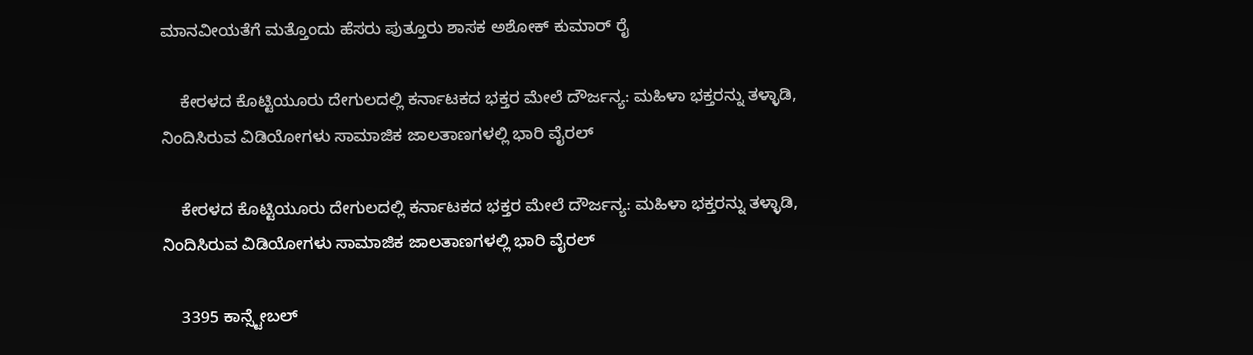ಮಾನವೀಯತೆಗೆ ಮತ್ತೊಂದು ಹೆಸರು ಪುತ್ತೂರು ಶಾಸಕ ಅಶೋಕ್ ಕುಮಾರ್ ರೈ

    ಕೇರಳದ ಕೊಟ್ಟಿಯೂರು ದೇಗುಲದಲ್ಲಿ ಕರ್ನಾಟಕದ ಭಕ್ತರ ಮೇಲೆ ದೌರ್ಜನ್ಯ: ಮಹಿಳಾ ಭಕ್ತರನ್ನು ತಳ್ಳಾಡಿ, ನಿಂದಿಸಿರುವ ವಿಡಿಯೋಗಳು ಸಾಮಾಜಿಕ ಜಾಲತಾಣಗಳಲ್ಲಿ ಭಾರಿ ವೈರಲ್

    ಕೇರಳದ ಕೊಟ್ಟಿಯೂರು ದೇಗುಲದಲ್ಲಿ ಕರ್ನಾಟಕದ ಭಕ್ತರ ಮೇಲೆ ದೌರ್ಜನ್ಯ: ಮಹಿಳಾ ಭಕ್ತರನ್ನು ತಳ್ಳಾಡಿ, ನಿಂದಿಸಿರುವ ವಿಡಿಯೋಗಳು ಸಾಮಾಜಿಕ ಜಾಲತಾಣಗಳಲ್ಲಿ ಭಾರಿ ವೈರಲ್

    3395 ಕಾನ್ಸ್ಟೇಬಲ್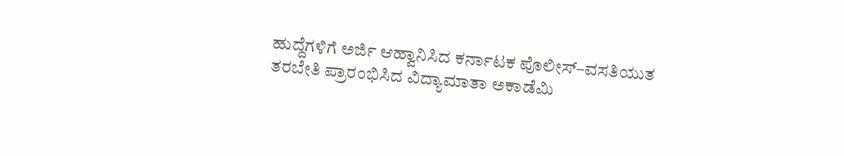ಹುದ್ದೆಗಳಿಗೆ ಅರ್ಜಿ ಆಹ್ವಾನಿಸಿದ ಕರ್ನಾಟಕ ಪೊಲೀಸ್–ವಸತಿಯುತ ತರಬೇತಿ ಪ್ರಾರಂಭಿಸಿದ ವಿದ್ಯಾಮಾತಾ ಅಕಾಡೆಮಿ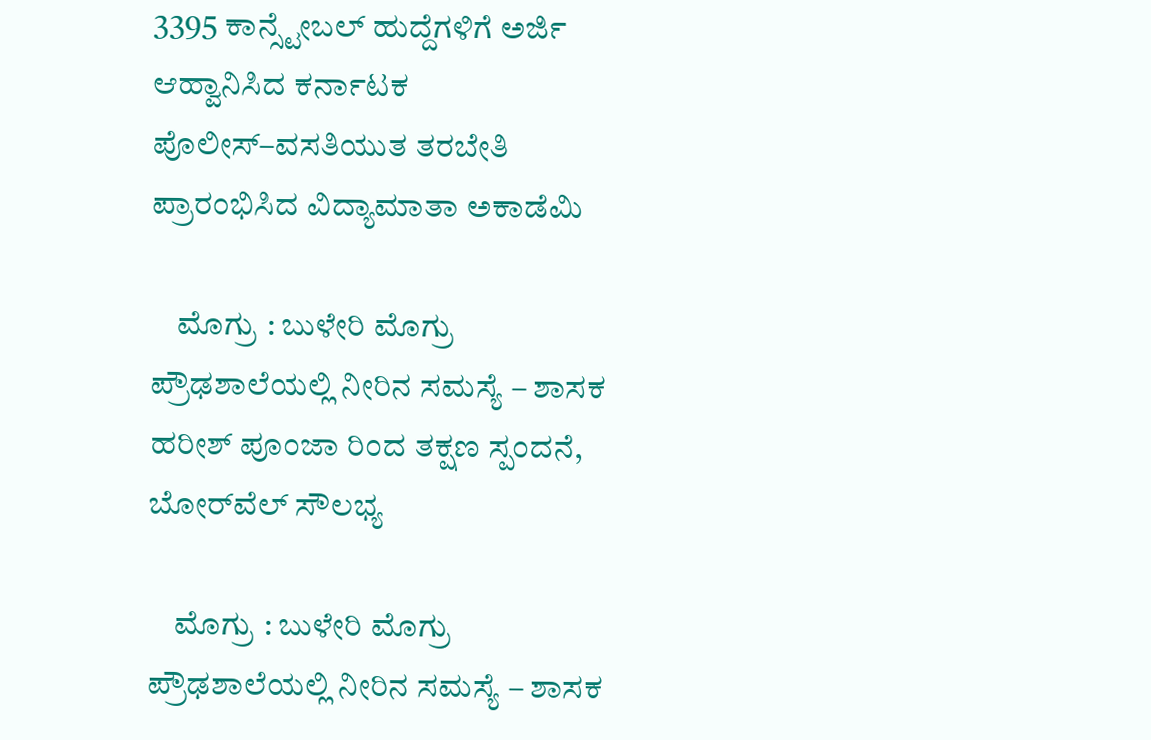3395 ಕಾನ್ಸ್ಟೇಬಲ್ ಹುದ್ದೆಗಳಿಗೆ ಅರ್ಜಿ ಆಹ್ವಾನಿಸಿದ ಕರ್ನಾಟಕ ಪೊಲೀಸ್–ವಸತಿಯುತ ತರಬೇತಿ ಪ್ರಾರಂಭಿಸಿದ ವಿದ್ಯಾಮಾತಾ ಅಕಾಡೆಮಿ

    ಮೊಗ್ರು : ಬುಳೇರಿ ಮೊಗ್ರು ಪ್ರೌಢಶಾಲೆಯಲ್ಲಿ ನೀರಿನ ಸಮಸ್ಯೆ – ಶಾಸಕ ಹರೀಶ್ ಪೂಂಜಾ ರಿಂದ ತಕ್ಷಣ ಸ್ಪಂದನೆ, ಬೋರ್‌ವೆಲ್ ಸೌಲಭ್ಯ

    ಮೊಗ್ರು : ಬುಳೇರಿ ಮೊಗ್ರು ಪ್ರೌಢಶಾಲೆಯಲ್ಲಿ ನೀರಿನ ಸಮಸ್ಯೆ – ಶಾಸಕ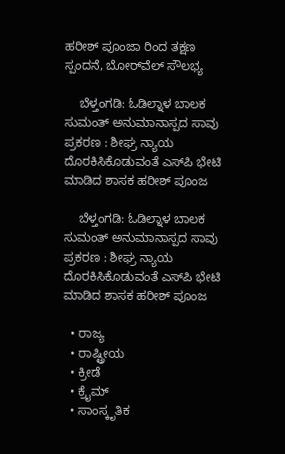ಹರೀಶ್ ಪೂಂಜಾ ರಿಂದ ತಕ್ಷಣ ಸ್ಪಂದನೆ, ಬೋರ್‌ವೆಲ್ ಸೌಲಭ್ಯ

    ಬೆಳ್ತಂಗಡಿ: ಓಡಿಲ್ನಾಳ ಬಾಲಕ ಸುಮಂತ್ ಅನುಮಾನಾಸ್ಪದ ಸಾವು ಪ್ರಕರಣ : ಶೀಘ್ರ ನ್ಯಾಯ ದೊರಕಿಸಿಕೊಡುವಂತೆ ಎಸ್‌ಪಿ ಭೇಟಿ ಮಾಡಿದ ಶಾಸಕ ಹರೀಶ್ ಪೂಂಜ

    ಬೆಳ್ತಂಗಡಿ: ಓಡಿಲ್ನಾಳ ಬಾಲಕ ಸುಮಂತ್ ಅನುಮಾನಾಸ್ಪದ ಸಾವು ಪ್ರಕರಣ : ಶೀಘ್ರ ನ್ಯಾಯ ದೊರಕಿಸಿಕೊಡುವಂತೆ ಎಸ್‌ಪಿ ಭೇಟಿ ಮಾಡಿದ ಶಾಸಕ ಹರೀಶ್ ಪೂಂಜ

  • ರಾಜ್ಯ
  • ರಾಷ್ಟ್ರೀಯ
  • ಕ್ರೀಡೆ
  • ಕ್ರೈಮ್
  • ಸಾಂಸ್ಕೃತಿಕ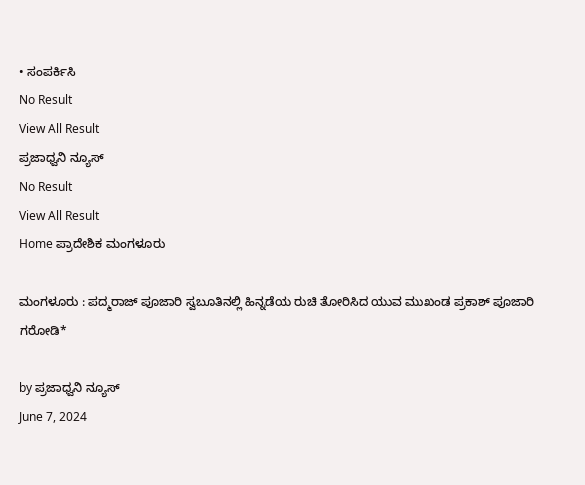• ಸಂಪರ್ಕಿಸಿ
No Result
View All Result
ಪ್ರಜಾಧ್ವನಿ ನ್ಯೂಸ್
No Result
View All Result
Home ಪ್ರಾದೇಶಿಕ ಮಂಗಳೂರು

ಮಂಗಳೂರು : ಪದ್ಮರಾಜ್ ಪೂಜಾರಿ ಸ್ವಬೂತಿನಲ್ಲಿ ಹಿನ್ನಡೆಯ ರುಚಿ ತೋರಿಸಿದ ಯುವ ಮುಖಂಡ ಪ್ರಕಾಶ್ ಪೂಜಾರಿ ಗರೋಡಿ*

by ಪ್ರಜಾಧ್ವನಿ ನ್ಯೂಸ್
June 7, 2024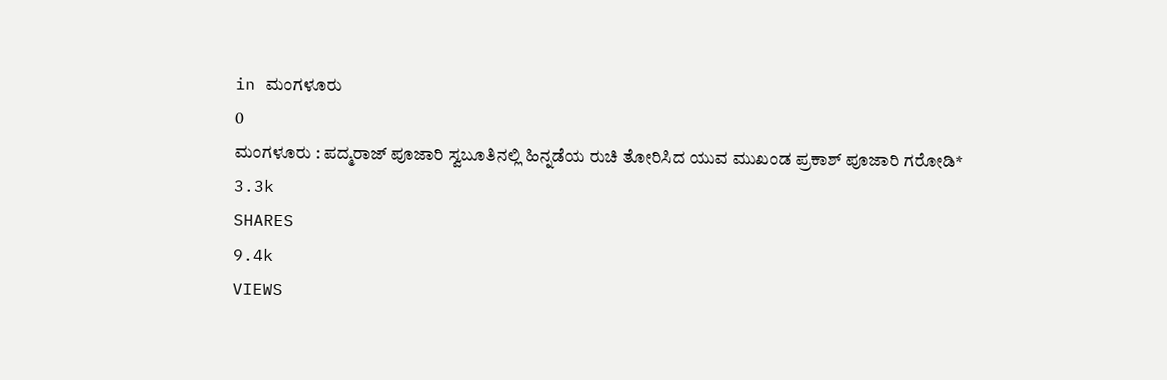in ಮಂಗಳೂರು
0
ಮಂಗಳೂರು : ಪದ್ಮರಾಜ್ ಪೂಜಾರಿ ಸ್ವಬೂತಿನಲ್ಲಿ ಹಿನ್ನಡೆಯ ರುಚಿ ತೋರಿಸಿದ ಯುವ ಮುಖಂಡ ಪ್ರಕಾಶ್ ಪೂಜಾರಿ ಗರೋಡಿ*
3.3k
SHARES
9.4k
VIEWS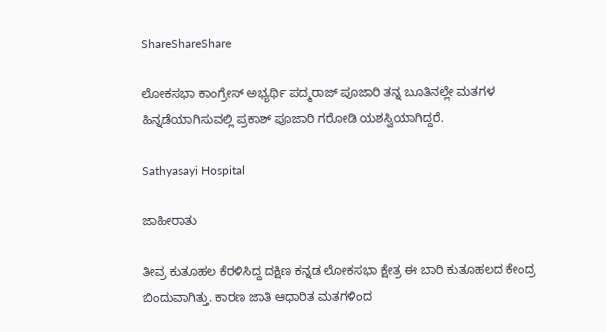ShareShareShare

ಲೋಕಸಭಾ ಕಾಂಗ್ರೇಸ್ ಅಭ್ಯರ್ಥಿ ಪದ್ಮರಾಜ್ ಪೂಜಾರಿ ತನ್ನ ಬೂತಿನಲ್ಲೇ ಮತಗಳ ಹಿನ್ನಡೆಯಾಗಿಸುವಲ್ಲಿ ಪ್ರಕಾಶ್ ಪೂಜಾರಿ ಗರೋಡಿ‌ ಯಶಸ್ವಿಯಾಗಿದ್ದರೆ.

Sathyasayi Hospital

ಜಾಹೀರಾತು

ತೀವ್ರ ಕುತೂಹಲ ಕೆರಳಿಸಿದ್ದ ದಕ್ಷಿಣ ಕನ್ನಡ ಲೋಕಸಭಾ ಕ್ಷೇತ್ರ ಈ ಬಾರಿ ಕುತೂಹಲದ ಕೇಂದ್ರ ಬಿಂದುವಾಗಿತ್ತು. ಕಾರಣ ಜಾತಿ ಆಧಾರಿತ ಮತಗಳಿಂದ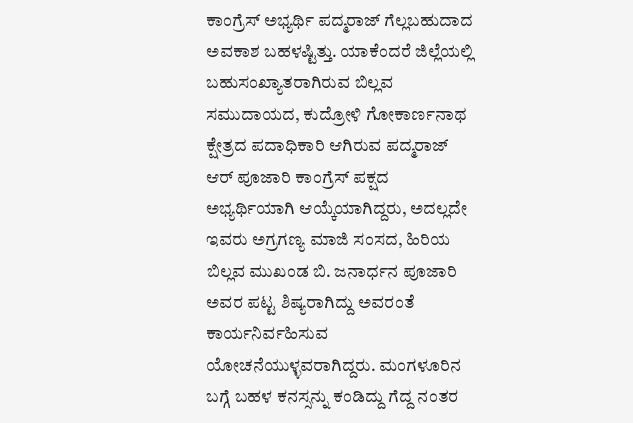ಕಾಂಗ್ರೆಸ್ ಅಭ್ಯರ್ಥಿ ಪದ್ಮರಾಜ್ ಗೆಲ್ಲಬಹುದಾದ ಅವಕಾಶ ಬಹಳಷ್ಟಿತ್ತು. ಯಾಕೆಂದರೆ ಜಿಲ್ಲೆಯಲ್ಲಿ ಬಹುಸಂಖ್ಯಾತರಾಗಿರುವ ಬಿಲ್ಲವ ಸಮುದಾಯದ, ಕುದ್ರೋಳಿ ಗೋಕಾರ್ಣನಾಥ ಕ್ಷೇತ್ರದ ಪದಾಧಿಕಾರಿ ಆಗಿರುವ ಪದ್ಮರಾಜ್ ಆರ್ ಪೂಜಾರಿ ಕಾಂಗ್ರೆಸ್ ಪಕ್ಷದ ಅಭ್ಯರ್ಥಿಯಾಗಿ ಆಯ್ಕೆಯಾಗಿದ್ದರು, ಅದಲ್ಲದೇ ಇವರು ಅಗ್ರಗಣ್ಯ ಮಾಜಿ ಸಂಸದ, ಹಿರಿಯ ಬಿಲ್ಲವ ಮುಖಂಡ ಬಿ. ಜನಾರ್ಧನ ಪೂಜಾರಿ ಅವರ ಪಟ್ಟ ಶಿಷ್ಯರಾಗಿದ್ದು ಅವರಂತೆ ಕಾರ್ಯನಿರ್ವಹಿಸುವ ಯೋಚನೆಯುಳ್ಳವರಾಗಿದ್ದರು. ಮಂಗಳೂರಿನ ಬಗ್ಗೆ ಬಹಳ ಕನಸ್ಸನ್ನು ಕಂಡಿದ್ದು ಗೆದ್ದ ನಂತರ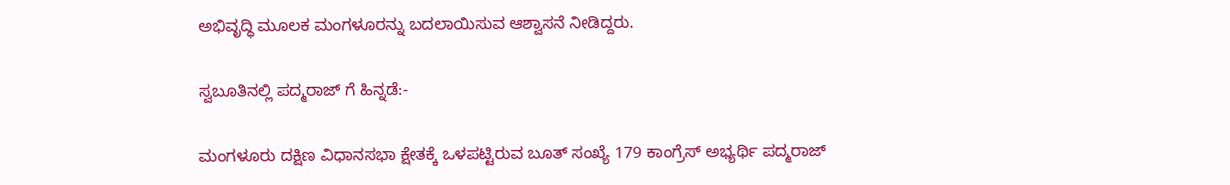ಅಭಿವೃದ್ಧಿ ಮೂಲಕ ಮಂಗಳೂರನ್ನು ಬದಲಾಯಿಸುವ ಆಶ್ವಾಸನೆ ನೀಡಿದ್ದರು.

ಸ್ವಬೂತಿನಲ್ಲಿ ಪದ್ಮರಾಜ್ ಗೆ ಹಿನ್ನಡೆ:-

ಮಂಗಳೂರು ದಕ್ಷಿಣ ವಿಧಾನಸಭಾ ಕ್ಷೇತಕ್ಕೆ ಒಳಪಟ್ಟಿರುವ ಬೂತ್ ಸಂಖ್ಯೆ 179 ಕಾಂಗ್ರೆಸ್ ಅಭ್ಯರ್ಥಿ ಪದ್ಮರಾಜ್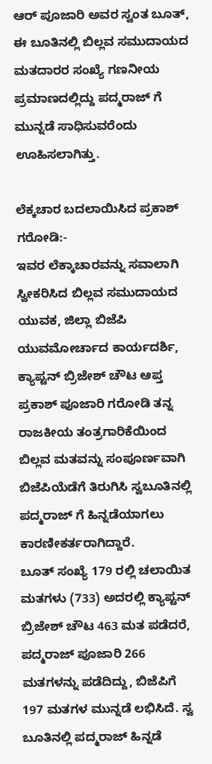ಆರ್ ಪೂಜಾರಿ ಅವರ ಸ್ವಂತ ಬೂತ್, ಈ ಬೂತಿನಲ್ಲಿ ಬಿಲ್ಲವ ಸಮುದಾಯದ ಮತದಾರರ ಸಂಖ್ಯೆ ಗಣನೀಯ ಪ್ರಮಾಣದಲ್ಲಿದ್ದು ಪದ್ಮರಾಜ್ ಗೆ ಮುನ್ನಡೆ ಸಾಧಿಸುವರೆಂದು ಊಹಿಸಲಾಗಿತ್ತು.

ಲೆಕ್ಕಚಾರ ಬದಲಾಯಿಸಿದ ಪ್ರಕಾಶ್ ಗರೋಡಿ:-
ಇವರ ಲೆಕ್ಕಾಚಾರವನ್ನು ಸವಾಲಾಗಿ ಸ್ವೀಕರಿಸಿದ ಬಿಲ್ಲವ ಸಮುದಾಯದ ಯುವಕ, ಜಿಲ್ಲಾ ಬಿಜೆಪಿ ಯುವಮೋರ್ಚಾದ ಕಾರ್ಯದರ್ಶಿ, ಕ್ಯಾಪ್ಟನ್ ಬ್ರಿಜೇಶ್ ಚೌಟ ಆಪ್ತ ಪ್ರಕಾಶ್ ಪೂಜಾರಿ ಗರೋಡಿ ತನ್ನ ರಾಜಕೀಯ ತಂತ್ರಗಾರಿಕೆಯಿಂದ ಬಿಲ್ಲವ ಮತವನ್ನು ಸಂಪೂರ್ಣವಾಗಿ ಬಿಜೆಪಿಯೆಡೆಗೆ ತಿರುಗಿಸಿ ಸ್ವಬೂತಿನಲ್ಲಿ ಪದ್ಮರಾಜ್ ಗೆ ಹಿನ್ನಡೆಯಾಗಲು ಕಾರಣೀಕರ್ತರಾಗಿದ್ದಾರೆ.              ಬೂತ್ ಸಂಖ್ಯೆ 179 ರಲ್ಲಿ ಚಲಾಯಿತ ಮತಗಳು (733) ಅದರಲ್ಲಿ ಕ್ಯಾಪ್ಟನ್ ಬ್ರಿಜೇಶ್ ಚೌಟ 463 ಮತ ಪಡೆದರೆ, ಪದ್ಮರಾಜ್ ಪೂಜಾರಿ 266 ಮತಗಳನ್ನು ಪಡೆದಿದ್ದು, ಬಿಜೆಪಿಗೆ 197 ಮತಗಳ ಮುನ್ನಡೆ ಲಭಿಸಿದೆ. ಸ್ವ ಬೂತಿನಲ್ಲಿ ಪದ್ಮರಾಜ್ ಹಿನ್ನಡೆ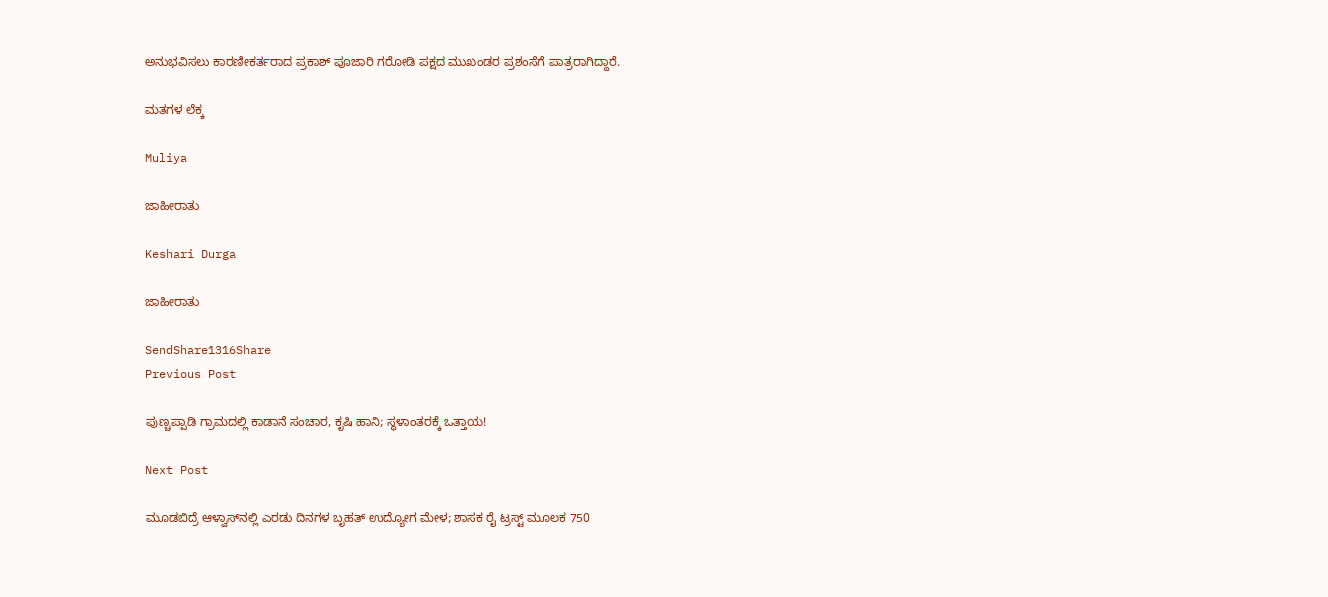ಅನುಭವಿಸಲು ಕಾರಣೀಕರ್ತರಾದ ಪ್ರಕಾಶ್ ಪೂಜಾರಿ ಗರೋಡಿ ಪಕ್ಷದ ಮುಖಂಡರ ಪ್ರಶಂಸೆಗೆ ಪಾತ್ರರಾಗಿದ್ದಾರೆ‌.

ಮತಗಳ ಲೆಕ್ಕ

Muliya

ಜಾಹೀರಾತು

Keshari Durga

ಜಾಹೀರಾತು

SendShare1316Share
Previous Post

ಪುಣ್ಚಪ್ಪಾಡಿ ಗ್ರಾಮದಲ್ಲಿ ಕಾಡಾನೆ ಸಂಚಾರ, ಕೃಷಿ ಹಾನಿ; ಸ್ಥಳಾಂತರಕ್ಕೆ ಒತ್ತಾಯ!

Next Post

ಮೂಡಬಿದ್ರೆ ಆಳ್ವಾಸ್‌ನಲ್ಲಿ ಎರಡು ದಿನಗಳ ಬೃಹತ್ ಉದ್ಯೋಗ ಮೇಳ; ಶಾಸಕ ರೈ ಟ್ರಸ್ಟ್ ಮೂಲಕ 750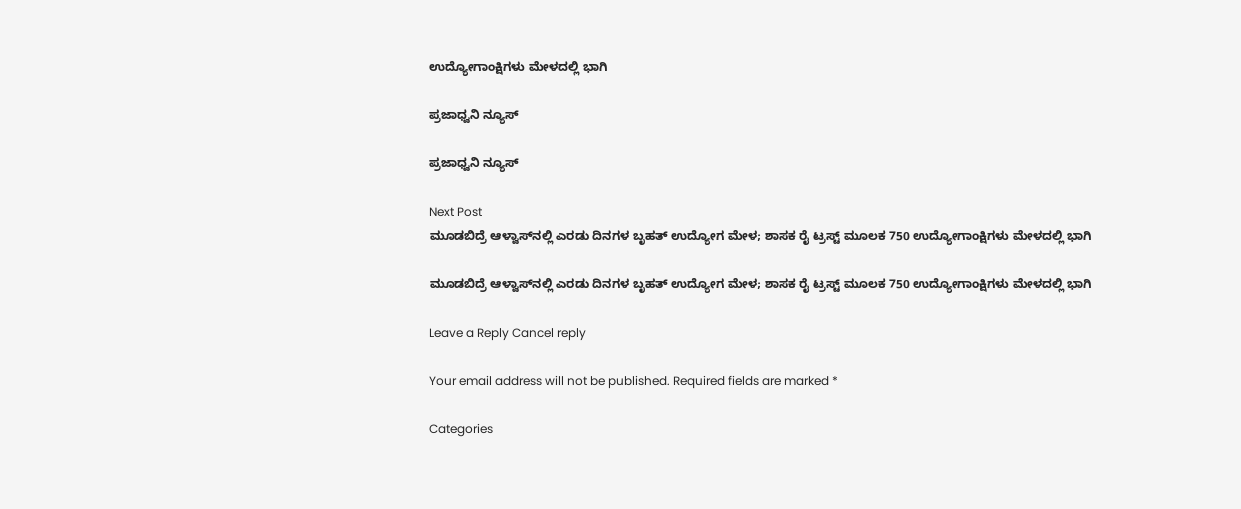ಉದ್ಯೋಗಾಂಕ್ಷಿಗಳು ಮೇಳದಲ್ಲಿ ಭಾಗಿ

ಪ್ರಜಾಧ್ವನಿ ನ್ಯೂಸ್

ಪ್ರಜಾಧ್ವನಿ ನ್ಯೂಸ್

Next Post
ಮೂಡಬಿದ್ರೆ ಆಳ್ವಾಸ್‌ನಲ್ಲಿ ಎರಡು ದಿನಗಳ ಬೃಹತ್ ಉದ್ಯೋಗ ಮೇಳ; ಶಾಸಕ ರೈ ಟ್ರಸ್ಟ್ ಮೂಲಕ 750 ಉದ್ಯೋಗಾಂಕ್ಷಿಗಳು ಮೇಳದಲ್ಲಿ ಭಾಗಿ

ಮೂಡಬಿದ್ರೆ ಆಳ್ವಾಸ್‌ನಲ್ಲಿ ಎರಡು ದಿನಗಳ ಬೃಹತ್ ಉದ್ಯೋಗ ಮೇಳ; ಶಾಸಕ ರೈ ಟ್ರಸ್ಟ್ ಮೂಲಕ 750 ಉದ್ಯೋಗಾಂಕ್ಷಿಗಳು ಮೇಳದಲ್ಲಿ ಭಾಗಿ

Leave a Reply Cancel reply

Your email address will not be published. Required fields are marked *

Categories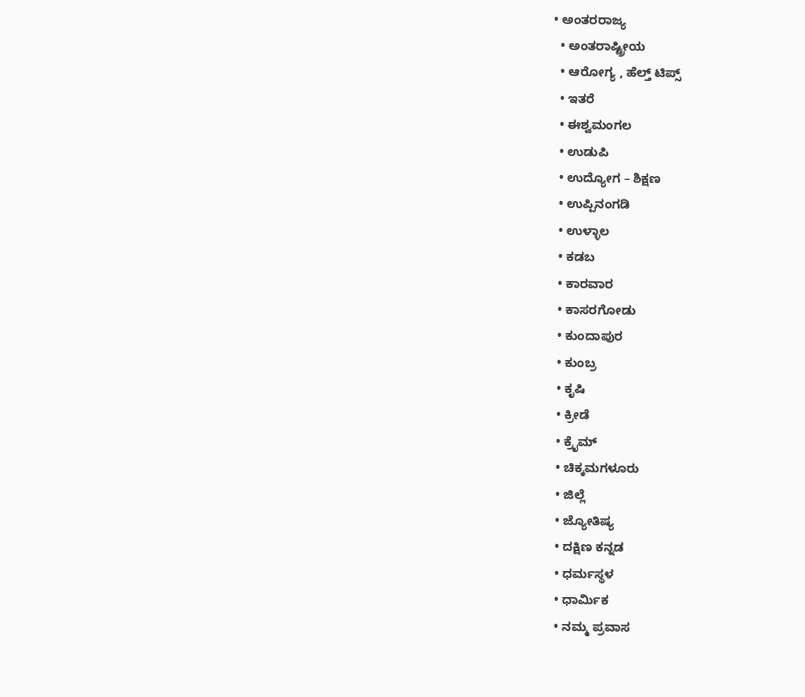• ಅಂತರರಾಜ್ಯ
  • ಅಂತರಾಷ್ಟ್ರೀಯ
  • ಆರೋಗ್ಯ , ಹೆಲ್ತ್ ಟಿಪ್ಸ್
  • ಇತರೆ
  • ಈಶ್ವಮಂಗಲ
  • ಉಡುಪಿ
  • ಉದ್ಯೋಗ – ಶಿಕ್ಷಣ
  • ಉಪ್ಪಿನಂಗಡಿ
  • ಉಳ್ಳಾಲ
  • ಕಡಬ
  • ಕಾರವಾರ
  • ಕಾಸರಗೋಡು
  • ಕುಂದಾಪುರ
  • ಕುಂಬ್ರ
  • ಕೃಷಿ
  • ಕ್ರೀಡೆ
  • ಕ್ರೈಮ್
  • ಚಿಕ್ಕಮಗಳೂರು
  • ಜಿಲ್ಲೆ
  • ಜ್ಯೋತಿಷ್ಯ
  • ದಕ್ಷಿಣ ಕನ್ನಡ
  • ಧರ್ಮಸ್ಥಳ
  • ಧಾರ್ಮಿಕ
  • ನಮ್ಮ ಪ್ರವಾಸ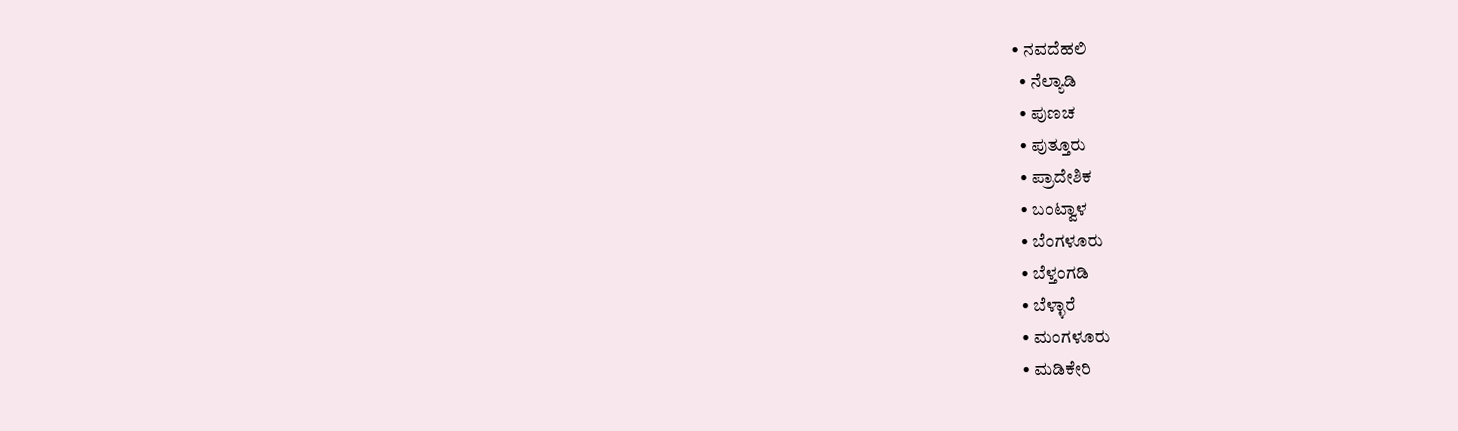• ನವದೆಹಲಿ
  • ನೆಲ್ಯಾಡಿ
  • ಪುಣಚ
  • ಪುತ್ತೂರು
  • ಪ್ರಾದೇಶಿಕ
  • ಬಂಟ್ವಾಳ
  • ಬೆಂಗಳೂರು
  • ಬೆಳ್ತಂಗಡಿ
  • ಬೆಳ್ಳಾರೆ
  • ಮಂಗಳೂರು
  • ಮಡಿಕೇರಿ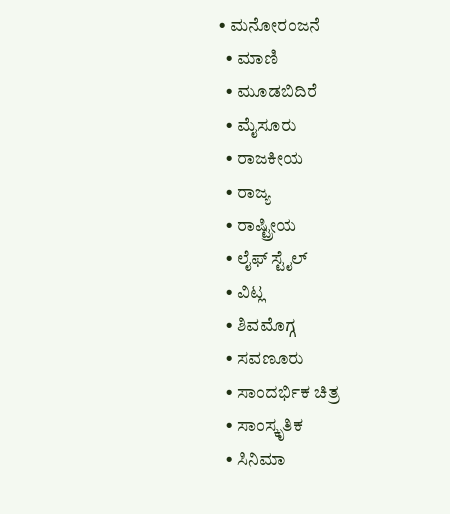• ಮನೋರಂಜನೆ
  • ಮಾಣಿ
  • ಮೂಡಬಿದಿರೆ
  • ಮೈಸೂರು
  • ರಾಜಕೀಯ
  • ರಾಜ್ಯ
  • ರಾಷ್ಟ್ರೀಯ
  • ಲೈಫ್ ಸ್ಟೈಲ್
  • ವಿಟ್ಲ
  • ಶಿವಮೊಗ್ಗ
  • ಸವಣೂರು
  • ಸಾಂದರ್ಭಿಕ ಚಿತ್ರ
  • ಸಾಂಸ್ಕೃತಿಕ
  • ಸಿನಿಮಾ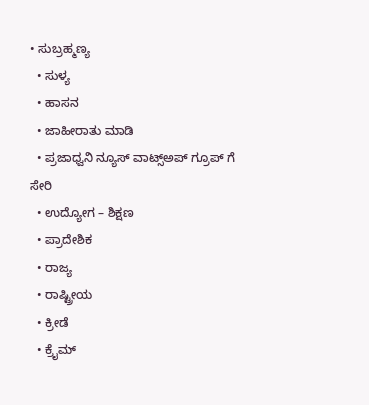• ಸುಬ್ರಹ್ಮಣ್ಯ
  • ಸುಳ್ಯ
  • ಹಾಸನ
  • ಜಾಹೀರಾತು ಮಾಡಿ
  • ಪ್ರಜಾಧ್ವನಿ ನ್ಯೂಸ್ ವಾಟ್ಸ್ಅಪ್ ಗ್ರೂಪ್ ಗೆ ಸೇರಿ
  • ಉದ್ಯೋಗ – ಶಿಕ್ಷಣ
  • ಪ್ರಾದೇಶಿಕ
  • ರಾಜ್ಯ
  • ರಾಷ್ಟ್ರೀಯ
  • ಕ್ರೀಡೆ
  • ಕ್ರೈಮ್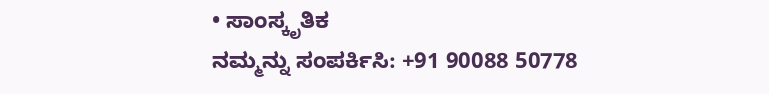• ಸಾಂಸ್ಕೃತಿಕ
ನಮ್ಮನ್ನು ಸಂಪರ್ಕಿಸಿ: +91 90088 50778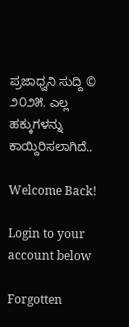ಪ್ರಜಾಧ್ವನಿ ಸುದ್ದಿ © ೨೦೨೫. ಎಲ್ಲ ಹಕ್ಕುಗಳನ್ನು ಕಾಯ್ದಿರಿಸಲಾಗಿದೆ..

Welcome Back!

Login to your account below

Forgotten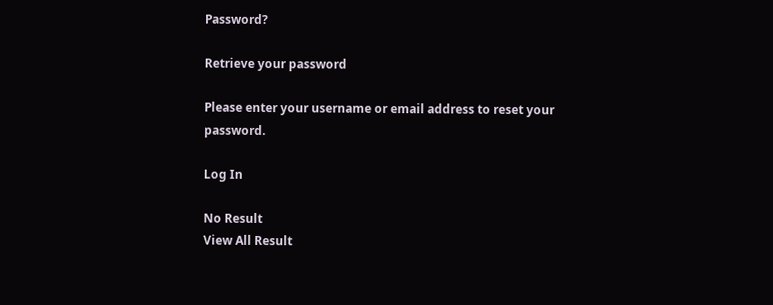Password?

Retrieve your password

Please enter your username or email address to reset your password.

Log In

No Result
View All Result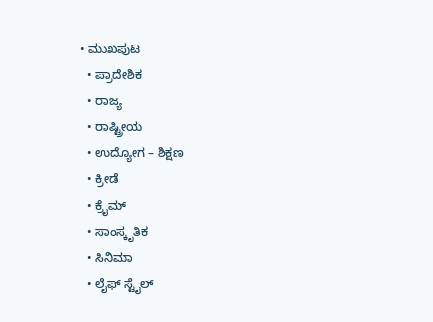• ಮುಖಪುಟ
  • ಪ್ರಾದೇಶಿಕ
  • ರಾಜ್ಯ
  • ರಾಷ್ಟ್ರೀಯ
  • ಉದ್ಯೋಗ – ಶಿಕ್ಷಣ
  • ಕ್ರೀಡೆ
  • ಕ್ರೈಮ್
  • ಸಾಂಸ್ಕೃತಿಕ
  • ಸಿನಿಮಾ
  • ಲೈಫ್ ಸ್ಟೈಲ್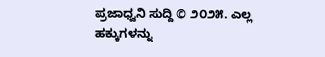ಪ್ರಜಾಧ್ವನಿ ಸುದ್ದಿ © ೨೦೨೫. ಎಲ್ಲ ಹಕ್ಕುಗಳನ್ನು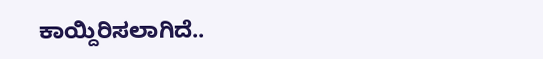ಕಾಯ್ದಿರಿಸಲಾಗಿದೆ..